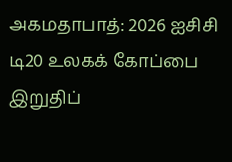அகமதாபாத்: 2026 ஐசிசி டி20 உலகக் கோப்பை இறுதிப்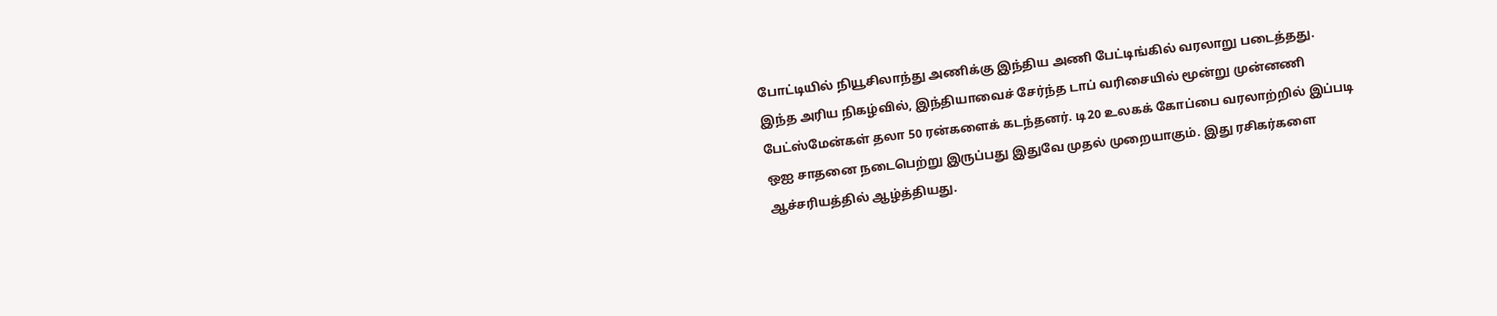போட்டியில் நியூசிலாந்து அணிக்கு இந்திய அணி பேட்டிங்கில் வரலாறு படைத்தது. இந்த அரிய நிகழ்வில், இந்தியாவைச் சேர்ந்த டாப் வரிசையில் மூன்று முன்னணி பேட்ஸ்மேன்கள் தலா 50 ரன்களைக் கடந்தனர். டி20 உலகக் கோப்பை வரலாற்றில் இப்படி ஒஐ சாதனை நடைபெற்று இருப்பது இதுவே முதல் முறையாகும். இது ரசிகர்களை ஆச்சரியத்தில் ஆழ்த்தியது.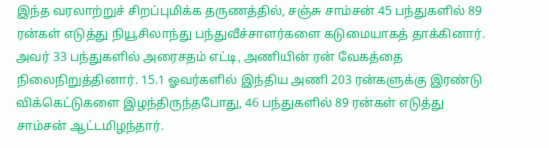இந்த வரலாற்றுச் சிறப்புமிக்க தருணத்தில், சஞ்சு சாம்சன் 45 பந்துகளில் 89 ரன்கள் எடுத்து நியூசிலாந்து பந்துவீச்சாளர்களை கடுமையாகத் தாக்கினார். அவர் 33 பந்துகளில் அரைசதம் எட்டி, அணியின் ரன் வேகத்தை நிலைநிறுத்தினார். 15.1 ஓவர்களில் இந்திய அணி 203 ரன்களுக்கு இரண்டு விக்கெட்டுகளை இழந்திருந்தபோது, 46 பந்துகளில் 89 ரன்கள் எடுத்து சாம்சன் ஆட்டமிழந்தார்.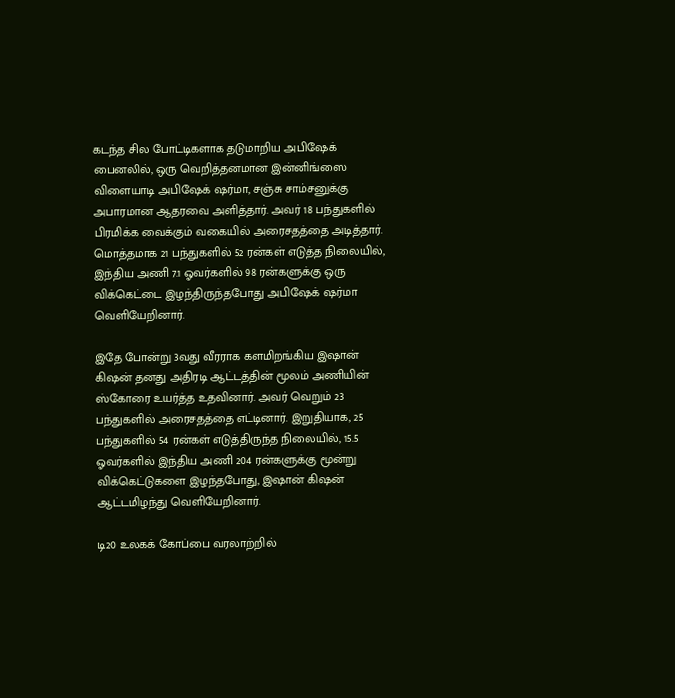கடந்த சில போட்டிகளாக தடுமாறிய அபிஷேக் பைனலில், ஒரு வெறித்தனமான இன்னிங்ஸை விளையாடி அபிஷேக் ஷர்மா, சஞ்சு சாம்சனுக்கு அபாரமான ஆதரவை அளித்தார். அவர் 18 பந்துகளில் பிரமிக்க வைக்கும் வகையில் அரைசதத்தை அடித்தார். மொத்தமாக 21 பந்துகளில் 52 ரன்கள் எடுத்த நிலையில், இந்திய அணி 7.1 ஓவர்களில் 98 ரன்களுக்கு ஒரு விக்கெட்டை இழந்திருந்தபோது அபிஷேக் ஷர்மா வெளியேறினார்.

இதே போன்று 3வது வீரராக களமிறங்கிய இஷான் கிஷன் தனது அதிரடி ஆட்டத்தின் மூலம் அணியின் ஸ்கோரை உயர்த்த உதவினார். அவர் வெறும் 23 பந்துகளில் அரைசதத்தை எட்டினார். இறுதியாக, 25 பந்துகளில் 54 ரன்கள் எடுத்திருந்த நிலையில், 15.5 ஓவர்களில் இந்திய அணி 204 ரன்களுக்கு மூன்று விக்கெட்டுகளை இழந்தபோது, இஷான் கிஷன் ஆட்டமிழந்து வெளியேறினார்.

டி20 உலகக் கோப்பை வரலாற்றில்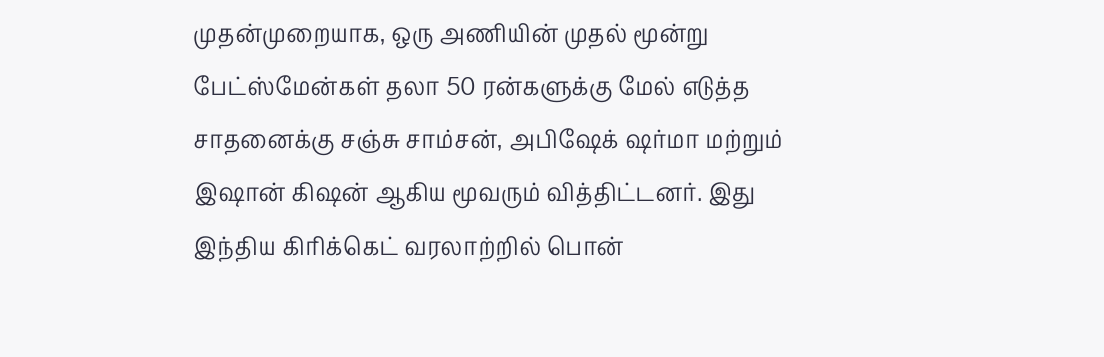முதன்முறையாக, ஒரு அணியின் முதல் மூன்று பேட்ஸ்மேன்கள் தலா 50 ரன்களுக்கு மேல் எடுத்த சாதனைக்கு சஞ்சு சாம்சன், அபிஷேக் ஷர்மா மற்றும் இஷான் கிஷன் ஆகிய மூவரும் வித்திட்டனர். இது இந்திய கிரிக்கெட் வரலாற்றில் பொன்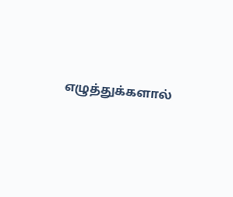எழுத்துக்களால்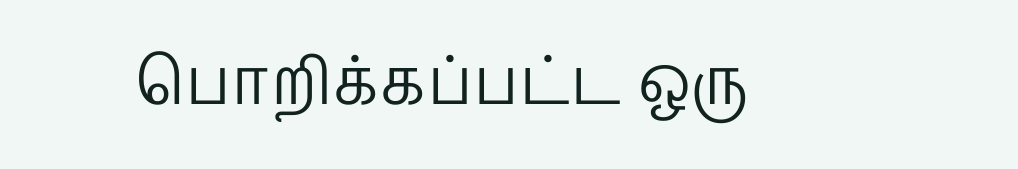பொறிக்கப்பட்ட ஒரு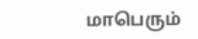மாபெரும்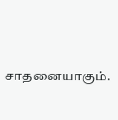சாதனையாகும்.